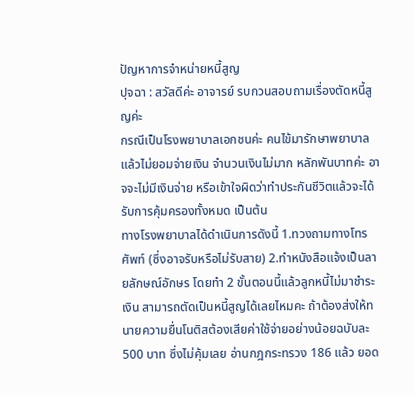ปัญหาการจำหน่ายหนี้สูญ
ปุจฉา : สวัสดีค่ะ อาจารย์ รบกวนสอบถามเรื่องตัดหนี้สูญค่ะ
กรณีเป็นโรงพยาบาลเอกชนค่ะ คนไข้มารักษาพยาบาลแล้วไม่ยอมจ่ายเงิน จำนวนเงินไม่มาก หลักพันบาทค่ะ อาจจะไม่มีเงินจ่าย หรือเข้าใจผิดว่าทำประกันชีวิตแล้วจะได้รับการคุ้มครองทั้งหมด เป็นต้น
ทางโรงพยาบาลได้ดำเนินการดังนี้ 1.ทวงถามทางโทรศัพท์ (ซึ่งอาจรับหรือไม่รับสาย) 2.ทำหนังสือแจ้งเป็นลายลักษณ์อักษร โดยทำ 2 ขั้นตอนนี้แล้วลูกหนี้ไม่มาชำระเงิน สามารถตัดเป็นหนี้สูญได้เลยไหมคะ ถ้าต้องส่งให้ทนายความยื่นโนติสต้องเสียค่าใช้จ่ายอย่างน้อยฉบับละ 500 บาท ซึ่งไม่คุ้มเลย อ่านกฎกระทรวง 186 แล้ว ยอด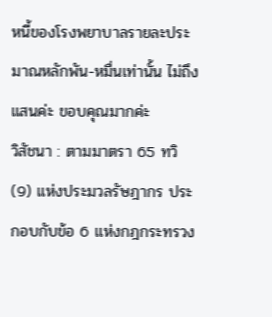หนี้ของโรงพยาบาลรายละประมาณหลักพัน-หมื่นเท่านั้น ไม่ถึงแสนค่ะ ขอบคุณมากค่ะ
วิสัชนา : ตามมาตรา 65 ทวิ (9) แห่งประมวลรัษฎากร ประกอบกับข้อ 6 แห่งกฎกระทรวง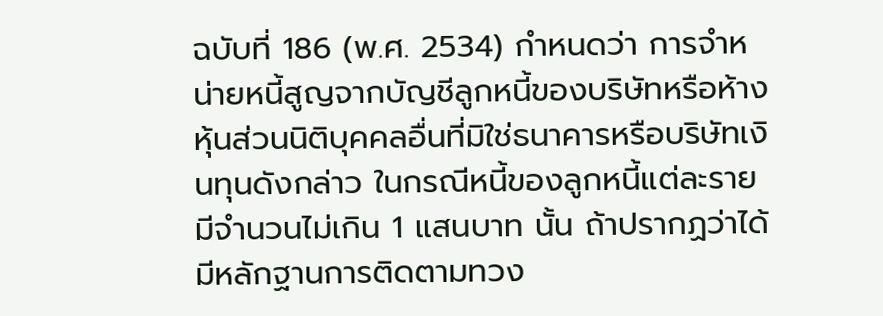ฉบับที่ 186 (พ.ศ. 2534) กำหนดว่า การจำหน่ายหนี้สูญจากบัญชีลูกหนี้ของบริษัทหรือห้างหุ้นส่วนนิติบุคคลอื่นที่มิใช่ธนาคารหรือบริษัทเงินทุนดังกล่าว ในกรณีหนี้ของลูกหนี้แต่ละรายมีจำนวนไม่เกิน 1 แสนบาท นั้น ถ้าปรากฏว่าได้มีหลักฐานการติดตามทวง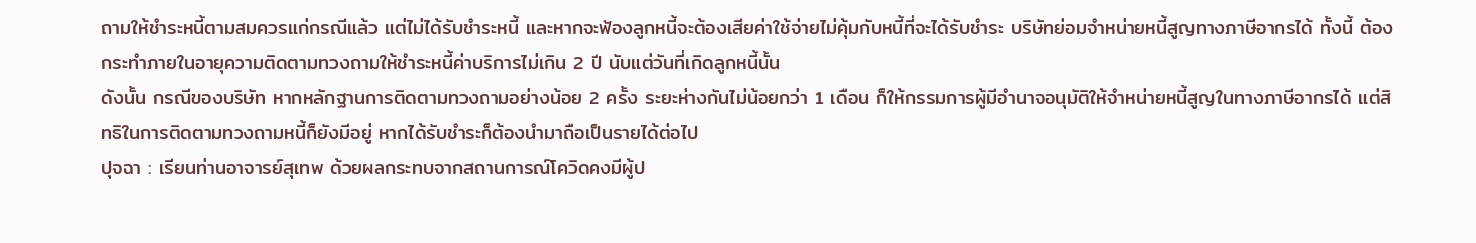ถามให้ชำระหนี้ตามสมควรแก่กรณีแล้ว แต่ไม่ได้รับชำระหนี้ และหากจะฟ้องลูกหนี้จะต้องเสียค่าใช้จ่ายไม่คุ้มกับหนี้ที่จะได้รับชำระ บริษัทย่อมจำหน่ายหนี้สูญทางภาษีอากรได้ ทั้งนี้ ต้องกระทำภายในอายุความติดตามทวงถามให้ชำระหนี้ค่าบริการไม่เกิน 2 ปี นับแต่วันที่เกิดลูกหนี้นั้น
ดังนั้น กรณีของบริษัท หากหลักฐานการติดตามทวงถามอย่างน้อย 2 ครั้ง ระยะห่างกันไม่น้อยกว่า 1 เดือน ก็ให้กรรมการผู้มีอำนาจอนุมัติให้จำหน่ายหนี้สูญในทางภาษีอากรได้ แต่สิทธิในการติดตามทวงถามหนี้ก็ยังมีอยู่ หากได้รับชำระก็ต้องนำมาถือเป็นรายได้ต่อไป
ปุจฉา : เรียนท่านอาจารย์สุเทพ ด้วยผลกระทบจากสถานการณ์โควิดคงมีผู้ป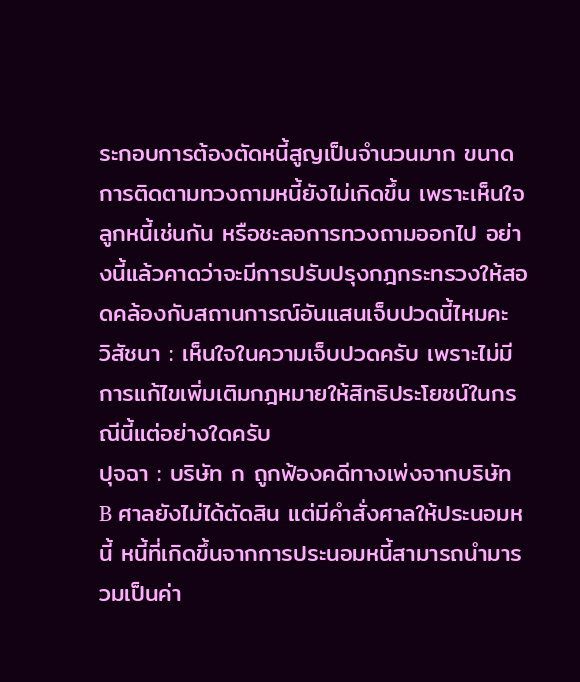ระกอบการต้องตัดหนี้สูญเป็นจำนวนมาก ขนาดการติดตามทวงถามหนี้ยังไม่เกิดขึ้น เพราะเห็นใจลูกหนี้เช่นกัน หรือชะลอการทวงถามออกไป อย่างนี้แล้วคาดว่าจะมีการปรับปรุงกฎกระทรวงให้สอดคล้องกับสถานการณ์อันแสนเจ็บปวดนี้ไหมคะ
วิสัชนา : เห็นใจในความเจ็บปวดครับ เพราะไม่มีการแก้ไขเพิ่มเติมกฎหมายให้สิทธิประโยชน์ในกรณีนี้แต่อย่างใดครับ
ปุจฉา : บริษัท ก ถูกฟ้องคดีทางเพ่งจากบริษัท B ศาลยังไม่ได้ตัดสิน แต่มีคำสั่งศาลให้ประนอมหนี้ หนี้ที่เกิดขึ้นจากการประนอมหนี้สามารถนำมารวมเป็นค่า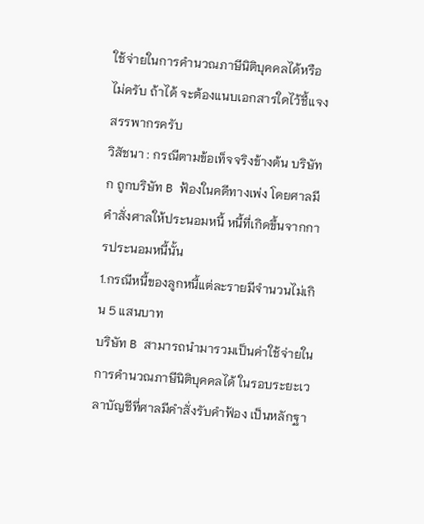ใช้จ่ายในการคำนวณภาษีนิติบุคคลได้หรือไม่ครับ ถ้าได้ จะต้องแนบเอกสารใดไว้ชี้แจงสรรพากรครับ
วิสัชนา : กรณีตามข้อเท็จจริงข้างต้น บริษัท ก ถูกบริษัท B ฟ้องในคดีทางเพ่ง โดยศาลมีคำสั่งศาลให้ประนอมหนี้ หนี้ที่เกิดขึ้นจากการประนอมหนี้นั้น
1.กรณีหนี้ของลูกหนี้แต่ละรายมีจำนวนไม่เกิน 5 แสนบาท
บริษัท B สามารถนำมารวมเป็นค่าใช้จ่ายในการคำนวณภาษีนิติบุคคลได้ ในรอบระยะเวลาบัญชีที่ศาลมีคำสั่งรับคำฟ้อง เป็นหลักฐา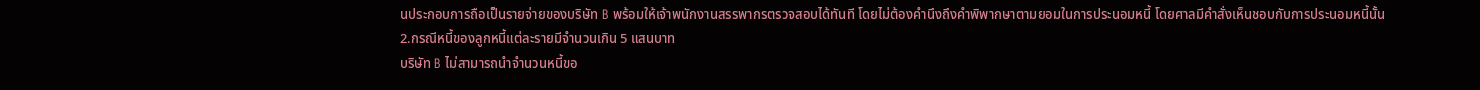นประกอบการถือเป็นรายจ่ายของบริษัท B พร้อมให้เจ้าพนักงานสรรพากรตรวจสอบได้ทันที โดยไม่ต้องคำนึงถึงคำพิพากษาตามยอมในการประนอมหนี้ โดยศาลมีคำสั่งเห็นชอบกับการประนอมหนี้นั้น
2.กรณีหนี้ของลูกหนี้แต่ละรายมีจำนวนเกิน 5 แสนบาท
บริษัท B ไม่สามารถนำจำนวนหนี้ขอ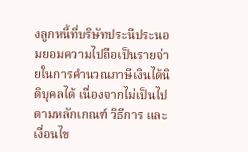งลูกหนี้ที่บริษัทประนีประนอมยอมความไปถือเป็นรายจ่ายในการคำนวณภาษีเงินได้นิติบุคลได้ เนื่องจากไม่เป็นไปตามหลักเกณฑ์ วิธีการ และเงื่อนไข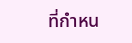ที่กำหน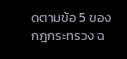ดตามข้อ 5 ของกฎกระทรวง ฉ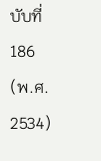บับที่ 186 (พ.ศ. 2534)